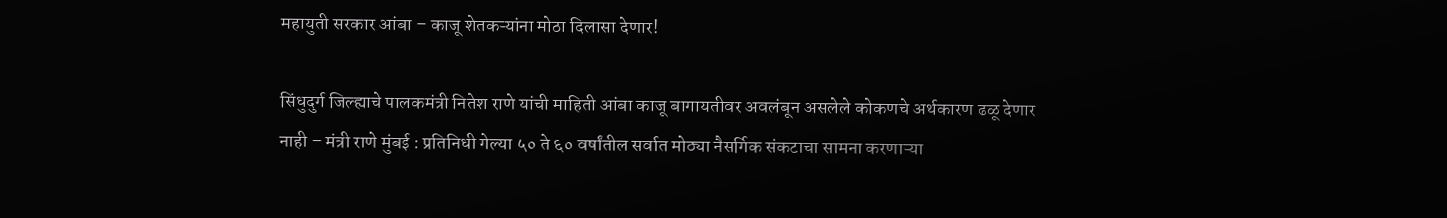महायुती सरकार आंबा – काजू शेतकऱ्यांना मोठा दिलासा देणार!

सिंधुदुर्ग जिल्ह्याचे पालकमंत्री नितेश राणे यांची माहिती आंबा काजू बागायतीवर अवलंबून असलेले कोकणचे अर्थकारण ढळू देणार नाही – मंत्री राणे मुंबई : प्रतिनिधी गेल्या ५० ते ६० वर्षांतील सर्वात मोठ्या नैसर्गिक संकटाचा सामना करणाऱ्या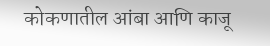कोकणातील आंबा आणि काजू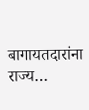बागायतदारांना राज्य…